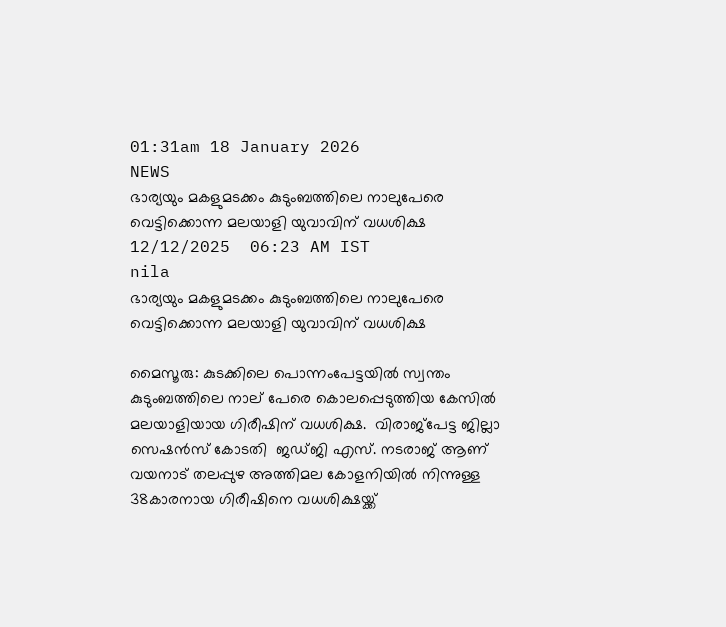01:31am 18 January 2026
NEWS
ഭാര്യയും മകളുമടക്കം കുടുംബത്തിലെ നാലുപേരെ വെട്ടിക്കൊന്ന മലയാളി യുവാവിന് വധശിക്ഷ
12/12/2025  06:23 AM IST
nila
ഭാര്യയും മകളുമടക്കം കുടുംബത്തിലെ നാലുപേരെ വെട്ടിക്കൊന്ന മലയാളി യുവാവിന് വധശിക്ഷ

മൈസൂരു: കുടക്കിലെ പൊന്നംപേട്ടയിൽ സ്വന്തം കുടുംബത്തിലെ നാല് പേരെ കൊലപ്പെടുത്തിയ കേസിൽ മലയാളിയായ ഗിരീഷിന് വധശിക്ഷ.  വിരാജ്‌പേട്ട ജില്ലാ സെഷൻസ് കോടതി  ജഡ്ജി എസ്. നടരാജ് ആണ് വയനാട് തലപ്പുഴ അത്തിമല കോളനിയിൽ നിന്നുള്ള 38കാരനായ ഗിരീഷിനെ വധശിക്ഷയ്ക്ക്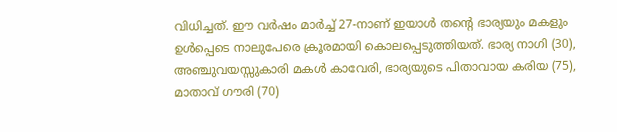വിധിച്ചത്. ഈ വർഷം മാർച്ച് 27-നാണ് ഇയാൾ തന്റെ ഭാര്യയും മകളും ഉൾപ്പെടെ നാലുപേരെ ക്രൂരമായി കൊലപ്പെടുത്തിയത്. ഭാര്യ നാഗി (30), അഞ്ചുവയസ്സുകാരി മകൾ കാവേരി, ഭാര്യയുടെ പിതാവായ കരിയ (75), മാതാവ് ഗൗരി (70)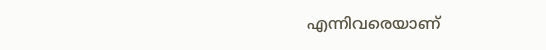എന്നിവരെയാണ്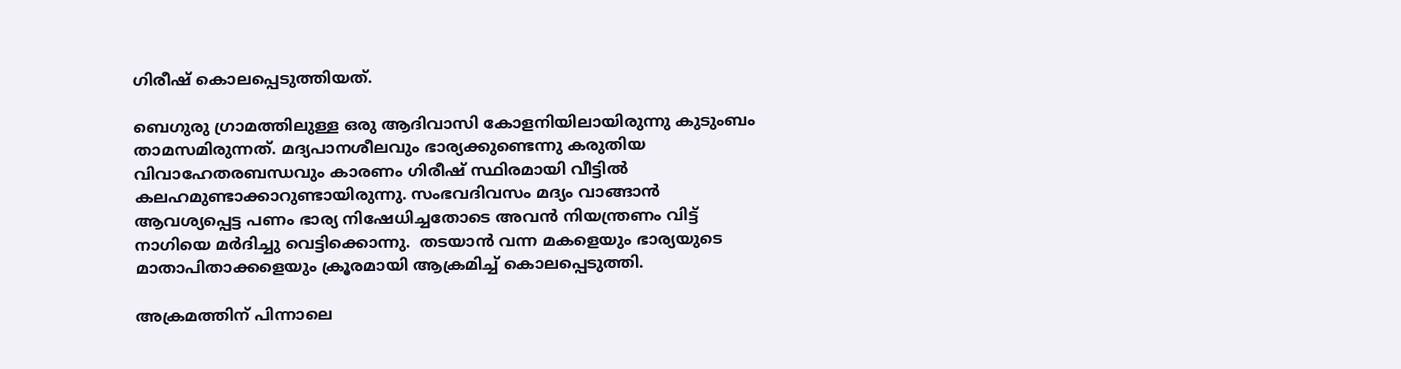ഗിരീഷ് കൊലപ്പെടുത്തിയത്.

ബെഗുരു ഗ്രാമത്തിലുള്ള ഒരു ആദിവാസി കോളനിയിലായിരുന്നു കുടുംബം താമസമിരുന്നത്. മദ്യപാനശീലവും ഭാര്യക്കുണ്ടെന്നു കരുതിയ വിവാഹേതരബന്ധവും കാരണം ഗിരീഷ് സ്ഥിരമായി വീട്ടിൽ കലഹമുണ്ടാക്കാറുണ്ടായിരുന്നു. സംഭവദിവസം മദ്യം വാങ്ങാൻ ആവശ്യപ്പെട്ട പണം ഭാര്യ നിഷേധിച്ചതോടെ അവൻ നിയന്ത്രണം വിട്ട് നാഗിയെ മർദിച്ചു വെട്ടിക്കൊന്നു.  തടയാൻ വന്ന മകളെയും ഭാര്യയുടെ മാതാപിതാക്കളെയും ക്രൂരമായി ആക്രമിച്ച് കൊലപ്പെടുത്തി.

അക്രമത്തിന് പിന്നാലെ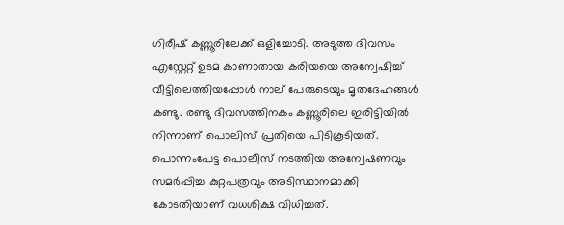ഗിരീഷ് കണ്ണൂരിലേക്ക് ഒളിച്ചോടി. അടുത്ത ദിവസം എസ്റ്റേറ്റ് ഉടമ കാണാതായ കരിയയെ അന്വേഷിച്ച് വീട്ടിലെത്തിയപ്പോൾ നാല് പേരുടെയും മൃതദേഹങ്ങൾ കണ്ടു. രണ്ടു ദിവസത്തിനകം കണ്ണൂരിലെ ഇരിട്ടിയിൽ നിന്നാണ് പൊലിസ് പ്രതിയെ പിടികൂടിയത്. പൊന്നംപേട്ട പൊലീസ് നടത്തിയ അന്വേഷണവും സമർപ്പിച്ച കുറ്റപത്രവും അടിസ്ഥാനമാക്കി കോടതിയാണ് വധശിക്ഷ വിധിച്ചത്.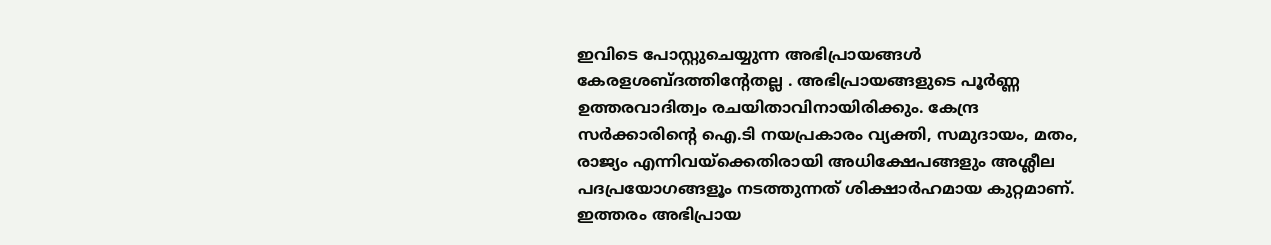ഇവിടെ പോസ്റ്റുചെയ്യുന്ന അഭിപ്രായങ്ങള്‍ കേരളശബ്‌ദത്തിന്റേതല്ല . അഭിപ്രായങ്ങളുടെ പൂര്‍ണ്ണ ഉത്തരവാദിത്വം രചയിതാവിനായിരിക്കും. കേന്ദ്ര സർക്കാരിന്റെ ഐ.ടി നയപ്രകാരം വ്യക്തി, സമുദായം, മതം, രാജ്യം എന്നിവയ്ക്കെതിരായി അധിക്ഷേപങ്ങളും അശ്ലീല പദപ്രയോഗങ്ങളൂം നടത്തുന്നത് ശിക്ഷാര്‍ഹമായ കുറ്റമാണ്. ഇത്തരം അഭിപ്രായ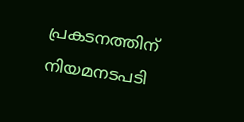പ്രകടനത്തിന് നിയമനടപടി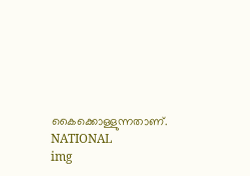കൈക്കൊള്ളുന്നതാണ്.
NATIONAL
img